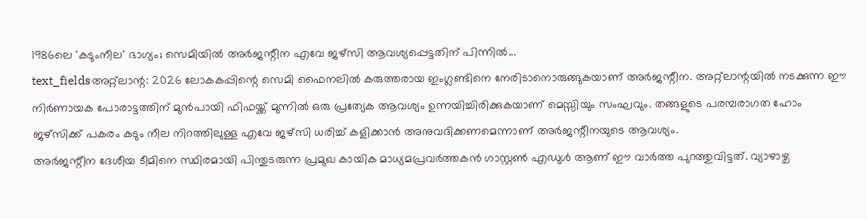1986ലെ 'കടുംനീല' ഭാഗ്യം; സെമിയിൽ അർജന്റീന എവേ ജഴ്സി ആവശ്യപ്പെട്ടതിന് പിന്നിൽ...
text_fieldsഅറ്റ്ലാന്റ: 2026 ലോകകപ്പിന്റെ സെമി ഫൈനലിൽ കരുത്തരായ ഇംഗ്ലണ്ടിനെ നേരിടാനൊരുങ്ങുകയാണ് അർജന്റീന. അറ്റ്ലാന്റയിൽ നടക്കുന്ന ഈ നിർണായക പോരാട്ടത്തിന് മുൻപായി ഫിഫയ്ക്ക് മുന്നിൽ ഒരു പ്രത്യേക ആവശ്യം ഉന്നയിച്ചിരിക്കുകയാണ് മെസ്സിയും സംഘവും. തങ്ങളുടെ പരമ്പരാഗത ഹോം ജഴ്സിക്ക് പകരം കടും നീല നിറത്തിലുള്ള എവേ ജഴ്സി ധരിച്ച് കളിക്കാൻ അനുവദിക്കണമെന്നാണ് അർജന്റീനയുടെ ആവശ്യം.
അർജന്റീന ദേശീയ ടീമിനെ സ്ഥിരമായി പിന്തുടരുന്ന പ്രമുഖ കായിക മാധ്യമപ്രവർത്തകൻ ഗാസ്റ്റൺ എഡുൾ ആണ് ഈ വാർത്ത പുറത്തുവിട്ടത്. വ്യാഴാഴ്ച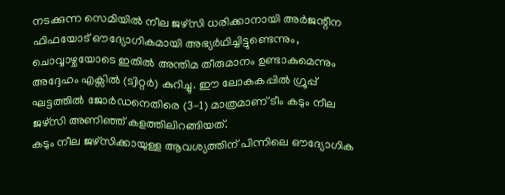നടക്കുന്ന സെമിയിൽ നീല ജഴ്സി ധരിക്കാനായി അർജന്റീന ഫിഫയോട് ഔദ്യോഗികമായി അഭ്യർഥിച്ചിട്ടുണ്ടെന്നും, ചൊവ്വാഴ്ചയോടെ ഇതിൽ അന്തിമ തീരുമാനം ഉണ്ടാകുമെന്നും അദ്ദേഹം എക്സിൽ (ട്വിറ്റർ) കുറിച്ചു. ഈ ലോകകപ്പിൽ ഗ്രൂപ്പ് ഘട്ടത്തിൽ ജോർഡനെതിരെ (3-1) മാത്രമാണ് ടീം കടും നീല ജഴ്സി അണിഞ്ഞ് കളത്തിലിറങ്ങിയത്.
കടും നീല ജഴ്സിക്കായുള്ള ആവശ്യത്തിന് പിന്നിലെ ഔദ്യോഗിക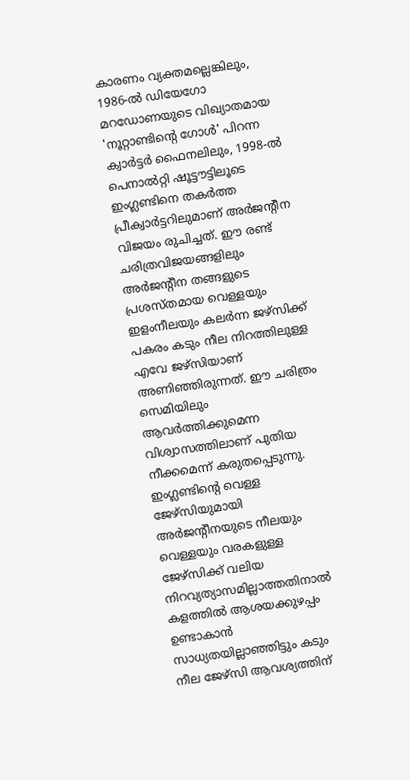കാരണം വ്യക്തമല്ലെങ്കിലും, 1986-ൽ ഡിയേഗോ മറഡോണയുടെ വിഖ്യാതമായ 'നൂറ്റാണ്ടിന്റെ ഗോൾ' പിറന്ന ക്വാർട്ടർ ഫൈനലിലും, 1998-ൽ പെനാൽറ്റി ഷൂട്ടൗട്ടിലൂടെ ഇംഗ്ലണ്ടിനെ തകർത്ത പ്രീക്വാർട്ടറിലുമാണ് അർജന്റീന വിജയം രുചിച്ചത്. ഈ രണ്ട് ചരിത്രവിജയങ്ങളിലും അർജന്റീന തങ്ങളുടെ പ്രശസ്തമായ വെള്ളയും ഇളംനീലയും കലർന്ന ജഴ്സിക്ക് പകരം കടും നീല നിറത്തിലുള്ള എവേ ജഴ്സിയാണ് അണിഞ്ഞിരുന്നത്. ഈ ചരിത്രം സെമിയിലും ആവർത്തിക്കുമെന്ന വിശ്വാസത്തിലാണ് പുതിയ നീക്കമെന്ന് കരുതപ്പെടുന്നു.
ഇംഗ്ലണ്ടിന്റെ വെള്ള ജേഴ്സിയുമായി അർജന്റീനയുടെ നീലയും വെള്ളയും വരകളുള്ള ജേഴ്സിക്ക് വലിയ നിറവ്യത്യാസമില്ലാത്തതിനാൽ കളത്തിൽ ആശയക്കുഴപ്പം ഉണ്ടാകാൻ സാധ്യതയില്ലാഞ്ഞിട്ടും കടും നീല ജേഴ്സി ആവശ്യത്തിന്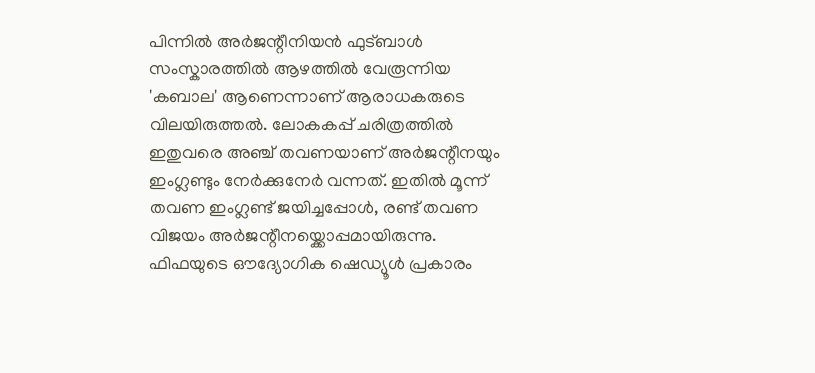പിന്നിൽ അർജന്റീനിയൻ ഫുട്ബാൾ സംസ്കാരത്തിൽ ആഴത്തിൽ വേരൂന്നിയ 'കബാല' ആണെന്നാണ് ആരാധകരുടെ വിലയിരുത്തൽ. ലോകകപ്പ് ചരിത്രത്തിൽ ഇതുവരെ അഞ്ച് തവണയാണ് അർജന്റീനയും ഇംഗ്ലണ്ടും നേർക്കുനേർ വന്നത്. ഇതിൽ മൂന്ന് തവണ ഇംഗ്ലണ്ട് ജയിച്ചപ്പോൾ, രണ്ട് തവണ വിജയം അർജന്റീനയ്ക്കൊപ്പമായിരുന്നു.
ഫിഫയുടെ ഔദ്യോഗിക ഷെഡ്യൂൾ പ്രകാരം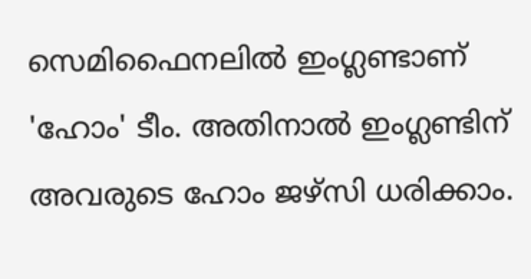സെമിഫൈനലിൽ ഇംഗ്ലണ്ടാണ് 'ഹോം' ടീം. അതിനാൽ ഇംഗ്ലണ്ടിന് അവരുടെ ഹോം ജഴ്സി ധരിക്കാം.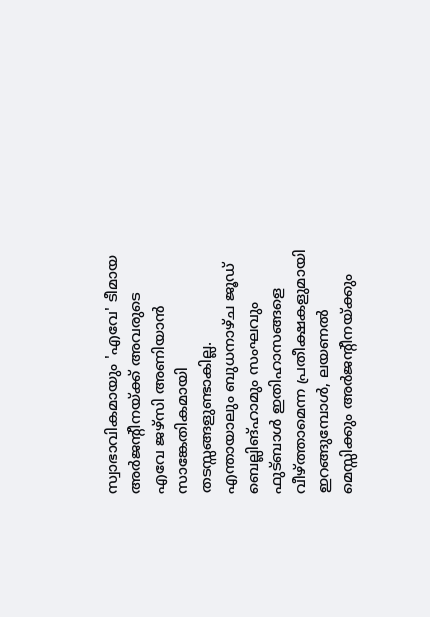സ്വാഭാവികമായും 'എവേ' ടീമായ അർജന്റീനയ്ക്ക് അവരുടെ എവേ ജഴ്സി അണിയാൻ സാങ്കേതികമായി തടസ്സങ്ങളുണ്ടാകില്ല. എന്തായാലും ബുധനാഴ്ച ജൂഡ് ബെല്ലിങ്ഹാമും സംഘവും ഫുട്ബാൾ ഇതിഹാസങ്ങളെ വീഴ്ത്താമെന്ന പ്രതീക്ഷകളുമായി ഇറങ്ങുമ്പോൾ, ലയണൽ മെസ്സിക്കും അർജന്റീനയ്ക്കും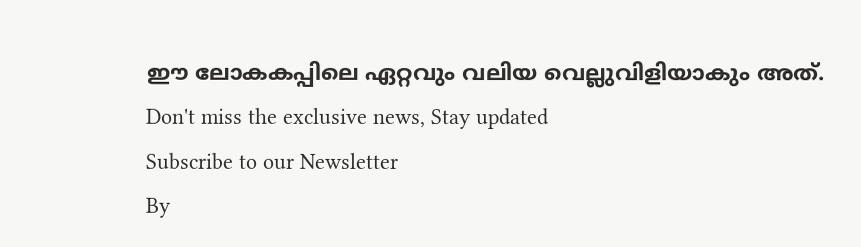ഈ ലോകകപ്പിലെ ഏറ്റവും വലിയ വെല്ലുവിളിയാകും അത്.
Don't miss the exclusive news, Stay updated
Subscribe to our Newsletter
By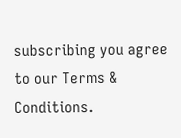subscribing you agree to our Terms & Conditions.